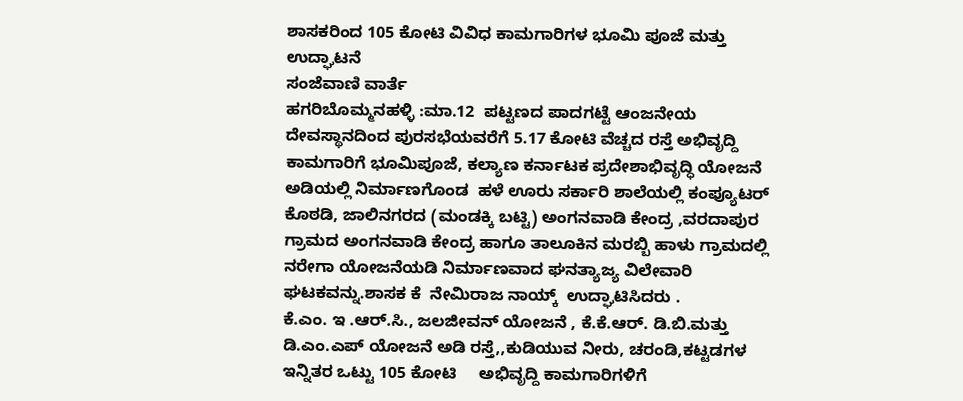ಶಾಸಕರಿಂದ 105 ಕೋಟಿ ವಿವಿಧ ಕಾಮಗಾರಿಗಳ ಭೂಮಿ ಪೂಜೆ ಮತ್ತು ಉದ್ಘಾಟನೆ
ಸಂಜೆವಾಣಿ ವಾರ್ತೆ
ಹಗರಿಬೊಮ್ಮನಹಳ್ಳಿ :ಮಾ.12  ಪಟ್ಟಣದ ಪಾದಗಟ್ಟೆ ಆಂಜನೇಯ ದೇವಸ್ಥಾನದಿಂದ ಪುರಸಭೆಯವರೆಗೆ 5.17 ಕೋಟಿ ವೆಚ್ಚದ ರಸ್ತೆ ಅಭಿವೃದ್ದಿ ಕಾಮಗಾರಿಗೆ ಭೂಮಿಪೂಜೆ, ಕಲ್ಯಾಣ ಕರ್ನಾಟಕ ಪ್ರದೇಶಾಭಿವೃದ್ಧಿ ಯೋಜನೆ ಅಡಿಯಲ್ಲಿ ನಿರ್ಮಾಣಗೊಂಡ  ಹಳೆ ಊರು ಸರ್ಕಾರಿ ಶಾಲೆಯಲ್ಲಿ ಕಂಪ್ಯೂಟರ್ ಕೊಠಡಿ, ಜಾಲಿನಗರದ (ಮಂಡಕ್ಕಿ ಬಟ್ಟಿ) ಅಂಗನವಾಡಿ ಕೇಂದ್ರ ,ವರದಾಪುರ ಗ್ರಾಮದ ಅಂಗನವಾಡಿ ಕೇಂದ್ರ ಹಾಗೂ ತಾಲೂಕಿನ ಮರಬ್ಬಿ ಹಾಳು ಗ್ರಾಮದಲ್ಲಿ ನರೇಗಾ ಯೋಜನೆಯಡಿ ನಿರ್ಮಾಣವಾದ ಘನತ್ಯಾಜ್ಯ ವಿಲೇವಾರಿ ಘಟಕವನ್ನು.ಶಾಸಕ ಕೆ  ನೇಮಿರಾಜ ನಾಯ್ಕ್  ಉದ್ಘಾಟಿಸಿದರು .
ಕೆ.ಎಂ. ಇ .ಆರ್.ಸಿ., ಜಲಜೀವನ್ ಯೋಜನೆ , ಕೆ.ಕೆ.ಆರ್. ಡಿ.ಬಿ.ಮತ್ತು ಡಿ.ಎಂ.ಎಪ್ ಯೋಜನೆ ಅಡಿ ರಸ್ತೆ,,ಕುಡಿಯುವ ನೀರು, ಚರಂಡಿ,ಕಟ್ಟಡಗಳ ಇನ್ನಿತರ ಒಟ್ಟು 105 ಕೋಟಿ     ಅಭಿವೃದ್ದಿ ಕಾಮಗಾರಿಗಳಿಗೆ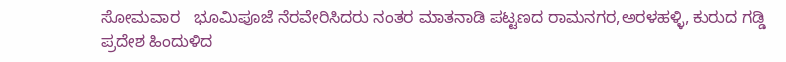ಸೋಮವಾರ   ಭೂಮಿಪೂಜೆ ನೆರವೇರಿಸಿದರು ನಂತರ ಮಾತನಾಡಿ ಪಟ್ಟಣದ ರಾಮನಗರ,ಅರಳಹಳ್ಳಿ, ಕುರುದ ಗಡ್ಡಿ ಪ್ರದೇಶ ಹಿಂದುಳಿದ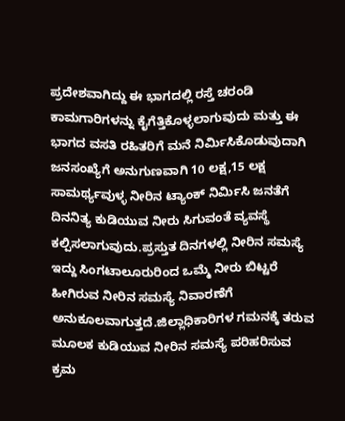ಪ್ರದೇಶವಾಗಿದ್ದು ಈ ಭಾಗದಲ್ಲಿ ರಸ್ತೆ ಚರಂಡಿ ಕಾಮಗಾರಿಗಳನ್ನು ಕೈಗೆತ್ತಿಕೊಳ್ಳಲಾಗುವುದು ಮತ್ತು ಈ ಭಾಗದ ವಸತಿ ರಹಿತರಿಗೆ ಮನೆ ನಿರ್ಮಿಸಿಕೊಡುವುದಾಗಿ ಜನಸಂಖ್ಯೆಗೆ ಅನುಗುಣವಾಗಿ 10 ಲಕ್ಷ,15 ಲಕ್ಷ ಸಾಮರ್ಥ್ಯವುಳ್ಳ ನೀರಿನ ಟ್ಯಾಂಕ್ ನಿರ್ಮಿಸಿ ಜನತೆಗೆ ದಿನನಿತ್ಯ ಕುಡಿಯುವ ನೀರು ಸಿಗುವಂತೆ ವ್ಯವಸ್ಥೆ ಕಲ್ಪಿಸಲಾಗುವುದು.ಪ್ರಸ್ತುತ ದಿನಗಳಲ್ಲಿ ನೀರಿನ ಸಮಸ್ಯೆ ಇದ್ದು ಸಿಂಗಟಾಲೂರುರಿಂದ ಒಮ್ಮೆ ನೀರು ಬಿಟ್ಟರೆ ಹೀಗಿರುವ ನೀರಿನ ಸಮಸ್ಯೆ ನಿವಾರಣೆಗೆ ಅನುಕೂಲವಾಗುತ್ತದೆ.ಜಿಲ್ಲಾಧಿಕಾರಿಗಳ ಗಮನಕ್ಕೆ ತರುವ ಮೂಲಕ ಕುಡಿಯುವ ನೀರಿನ ಸಮಸ್ಯೆ ಪರಿಹರಿಸುವ ಕ್ರಮ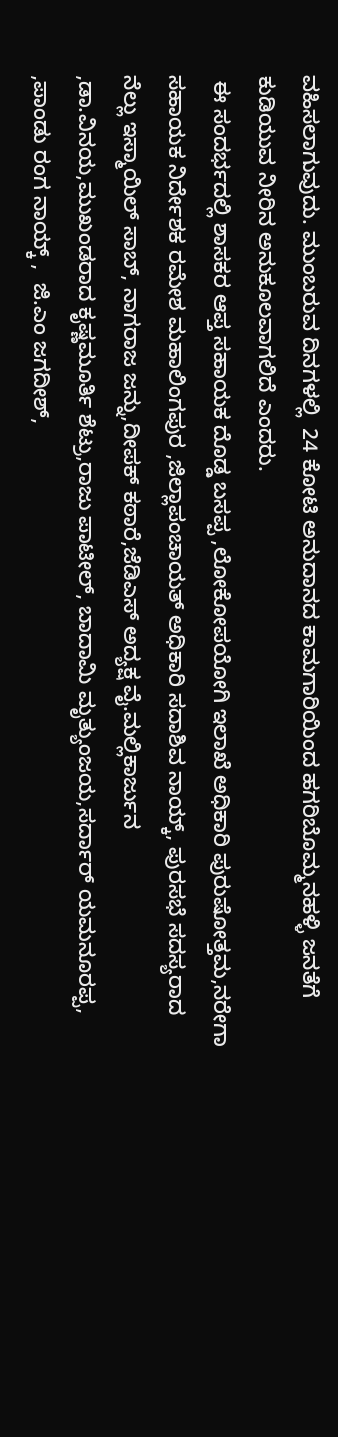ವಹಿಸಲಾಗುವುದು. ಮುಂಬರುವ ದಿನಗಳಲ್ಲಿ  24 ಕೋಟಿ ಅನುದಾನದ ಕಾಮಗಾರಿಯಿಂದ ಹಗರಿಬೊಮ್ಮನಹಳ್ಳಿ ಜನತೆಗೆ ಕುಡಿಯುವ ನೀರಿನ ಅನುಕೂಲವಾಗಲಿದೆ ಎಂದರು.
 ಈ ಸಂದರ್ಭದಲ್ಲಿ ಶಾಸಕರ ಆಪ್ತ ಸಹಾಯಕ ದೊಡ್ಡ ಬಸಪ್ಪ ,ಲೋಕೋಪಯೋಗಿ ಇಲಾಖೆ ಅಧಿಕಾರಿ ಪುರುಷೋತ್ತಮ,ನರೇಗಾ ಸಹಾಯಕ ನಿರ್ದೇಶಕ ರಮೇಶ ಮಹಾಲಿಂಗಪುರ ,ಜಿಲ್ಲಾಪಂಚಾಯತ್ ಅಧಿಕಾರಿ ಸದಾಶಿವ ನಾಯ್ಕ್, ಪುರಸಭೆ ಸದಸ್ಯರಾದ ನೆಲ್ಲು ಇಸ್ಮಾಯಿಲ್ ಸಾಬ್, ನಾಗರಾಜ ಜನ್ನು,ದೀಪಕ್ ಕಠಾರೆ,ಜೆಡಿಎಸ್ ಅದ್ಯಕ್ಷ ವೈ.ಮಲ್ಲಿಕಾರ್ಜುನ ,ಡಾ.ವಿನಯ,ಮುಖಂಡರಾದ ಕೃಷ್ಣಮೂರ್ತಿ ಶೆಟ್ರು,ರಾಜು ಪಾಟೀಲ್, ಬಾದಾಮಿ ಮೃತ್ಯುಂಜಯ,ಸರ್ದಾರ್ ಯಮನೂರಪ್ಪ,      ,ಪಾಂಡು ರಂಗ ನಾಯ್ಕ್ ,  ಜಿ.ಎಂ ಜಗದೀಶ್,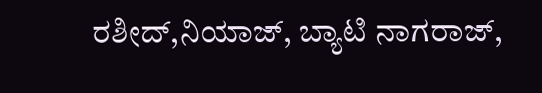ರಶೀದ್,ನಿಯಾಜ್, ಬ್ಯಾಟಿ ನಾಗರಾಜ್,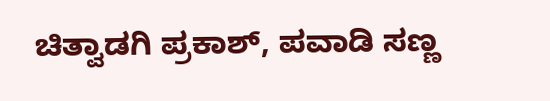ಚಿತ್ವಾಡಗಿ ಪ್ರಕಾಶ್, ಪವಾಡಿ ಸಣ್ಣ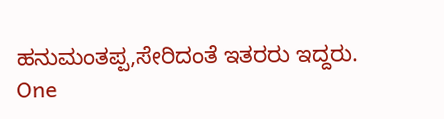ಹನುಮಂತಪ್ಪ,ಸೇರಿದಂತೆ ಇತರರು ಇದ್ದರು.
One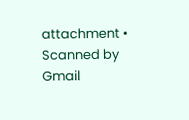attachment • Scanned by Gmail